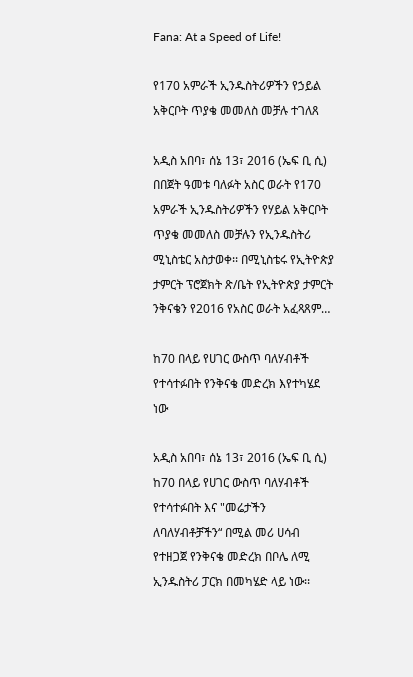Fana: At a Speed of Life!

የ170 አምራች ኢንዱስትሪዎችን የኃይል አቅርቦት ጥያቄ መመለስ መቻሉ ተገለጸ

አዲስ አበባ፣ ሰኔ 13፣ 2016 (ኤፍ ቢ ሲ) በበጀት ዓመቱ ባለፉት አስር ወራት የ170 አምራች ኢንዱስትሪዎችን የሃይል አቅርቦት ጥያቄ መመለስ መቻሉን የኢንዱስትሪ ሚኒስቴር አስታወቀ፡፡ በሚኒስቴሩ የኢትዮጵያ ታምርት ፕሮጀክት ጽ/ቤት የኢትዮጵያ ታምርት ንቅናቄን የ2016 የአስር ወራት አፈጻጸም…

ከ70 በላይ የሀገር ውስጥ ባለሃብቶች የተሳተፉበት የንቅናቄ መድረክ እየተካሄደ ነው

አዲስ አበባ፣ ሰኔ 13፣ 2016 (ኤፍ ቢ ሲ) ከ70 በላይ የሀገር ውስጥ ባለሃብቶች የተሳተፉበት እና "መሬታችን ለባለሃብቶቻችን“ በሚል መሪ ሀሳብ የተዘጋጀ የንቅናቄ መድረክ በቦሌ ለሚ ኢንዱስትሪ ፓርክ በመካሄድ ላይ ነው፡፡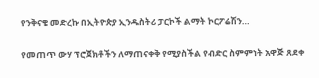የንቅናቄ መድረኩ በኢትዮጵያ ኢንዱስትሪ ፓርኮች ልማት ኮርፖሬሽን…

የመጠጥ ውሃ ፕሮጀክቶችን ለማጠናቀቅ የሚያስችል የብድር ስምምነት አዋጅ ጸደቀ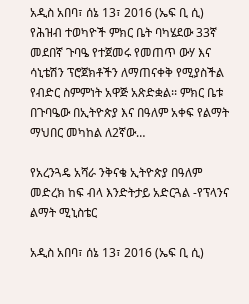አዲስ አበባ፣ ሰኔ 13፣ 2016 (ኤፍ ቢ ሲ) የሕዝብ ተወካዮች ምክር ቤት ባካሄደው 33ኛ መደበኛ ጉባዔ የተጀመሩ የመጠጥ ውሃ እና ሳኒቴሽን ፕሮጀክቶችን ለማጠናቀቅ የሚያስችል የብድር ስምምነት አዋጅ አጽድቋል፡፡ ምክር ቤቱ በጉባዔው በኢትዮጵያ እና በዓለም አቀፍ የልማት ማህበር መካከል ለ2ኛው…

የአረንጓዴ አሻራ ንቅናቄ ኢትዮጵያ በዓለም መድረክ ከፍ ብላ እንድትታይ አድርጓል -የፕላንና ልማት ሚኒስቴር

አዲስ አበባ፣ ሰኔ 13፣ 2016 (ኤፍ ቢ ሲ)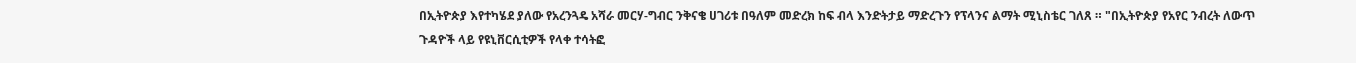በኢትዮጵያ እየተካሄደ ያለው የአረንጓዴ አሻራ መርሃ-ግብር ንቅናቄ ሀገሪቱ በዓለም መድረክ ከፍ ብላ እንድትታይ ማድረጉን የፕላንና ልማት ሚኒስቴር ገለጸ ። "በኢትዮጵያ የአየር ንብረት ለውጥ ጉዳዮች ላይ የዩኒቨርሲቲዎች የላቀ ተሳትፎ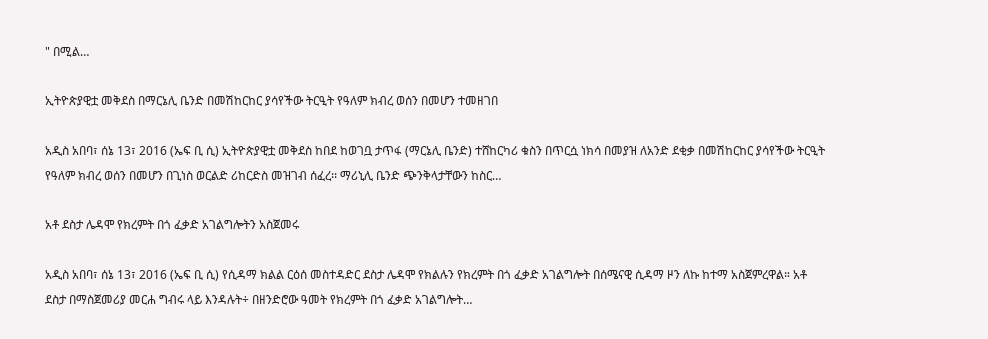" በሚል…

ኢትዮጵያዊቷ መቅደስ በማርኔሊ ቤንድ በመሽከርከር ያሳየችው ትርዒት የዓለም ክብረ ወሰን በመሆን ተመዘገበ

አዲስ አበባ፣ ሰኔ 13፣ 2016 (ኤፍ ቢ ሲ) ኢትዮጵያዊቷ መቅደስ ከበደ ከወገቧ ታጥፋ (ማርኔሊ ቤንድ) ተሸከርካሪ ቁስን በጥርሷ ነክሳ በመያዝ ለአንድ ደቂቃ በመሽከርከር ያሳየችው ትርዒት የዓለም ክብረ ወሰን በመሆን በጊነስ ወርልድ ሪከርድስ መዝገብ ሰፈረ፡፡ ማሪኒሊ ቤንድ ጭንቅላታቸውን ከስር…

አቶ ደስታ ሌዳሞ የክረምት በጎ ፈቃድ አገልግሎትን አስጀመሩ

አዲስ አበባ፣ ሰኔ 13፣ 2016 (ኤፍ ቢ ሲ) የሲዳማ ክልል ርዕሰ መስተዳድር ደስታ ሌዳሞ የክልሉን የክረምት በጎ ፈቃድ አገልግሎት በሰሜናዊ ሲዳማ ዞን ለኩ ከተማ አስጀምረዋል። አቶ ደስታ በማስጀመሪያ መርሐ ግብሩ ላይ እንዳሉት÷ በዘንድሮው ዓመት የክረምት በጎ ፈቃድ አገልግሎት…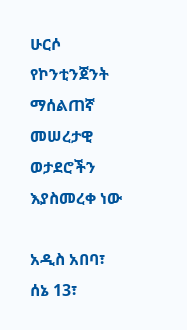ሁርሶ የኮንቲንጀንት ማሰልጠኛ መሠረታዊ ወታደሮችን እያስመረቀ ነው

አዲስ አበባ፣ ሰኔ 13፣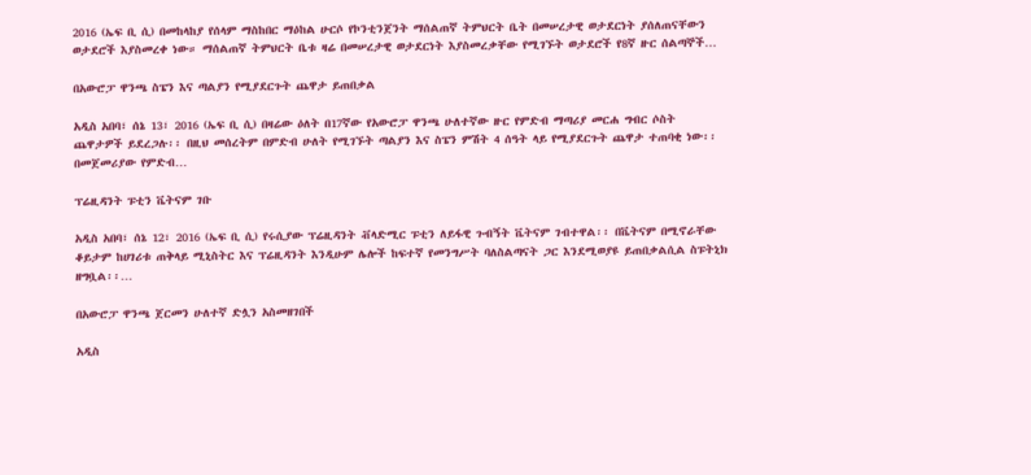2016 (ኤፍ ቢ ሲ) በመከላከያ የሰላም ማስከበር ማዕከል ሁርሶ የኮንቲንጀንት ማሰልጠኛ ትምህርት ቤት በመሠረታዊ ወታደርነት ያሰለጠናቸውን ወታደሮች እያስመረቀ ነው። ማሰልጠኛ ትምህርት ቤቱ ዛሬ በመሠረታዊ ወታደርነት እያስመረቃቸው የሚገኙት ወታደሮች የ8ኛ ዙር ሰልጣኞች…

በአውሮፓ ዋንጫ ስፔን እና ጣልያን የሚያደርጉት ጨዋታ ይጠበቃል

አዲስ አበባ፣ ሰኔ 13፣ 2016 (ኤፍ ቢ ሲ) በዛሬው ዕለት በ17ኛው የአውሮፓ ዋንጫ ሁለተኛው ዙር የምድብ ማጣሪያ መርሐ ግብር ሶስት ጨዋታዎች ይደረጋሉ፡፡ በዚህ መሰረትም በምድብ ሁለት የሚገኙት ጣልያን እና ስፔን ምሽት 4 ሰዓት ላይ የሚያደርጉት ጨዋታ ተጠባቂ ነው፡፡ በመጀመሪያው የምድብ…

ፕሬዚዳንት ፑቲን ቬትናም ገቡ

አዲስ አበባ፣ ሰኔ 12፣ 2016 (ኤፍ ቢ ሲ) የሩሲያው ፕሬዚዳንት ቭላድሚር ፑቲን ለይፋዊ ጉብኝት ቬትናም ገብተዋል፡፡ በቬትናም በሚኖራቸው ቆይታም ከሀገሪቱ ጠቅላይ ሚኒስትር እና ፕሬዚዳንት እንዲሁም ሌሎች ከፍተኛ የመንግሥት ባለስልጣናት ጋር እንደሚወያዩ ይጠበቃልሲል ስፑትኒክ ዘግቧል፡፡…

በአውሮፓ ዋንጫ ጀርመን ሁለተኛ ድሏን አስመዘገበች

አዲስ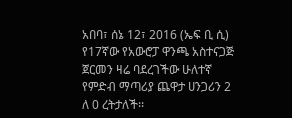አበባ፣ ሰኔ 12፣ 2016 (ኤፍ ቢ ሲ) የ17ኛው የአውሮፓ ዋንጫ አስተናጋጅ ጀርመን ዛሬ ባደረገችው ሁለተኛ የምድብ ማጣሪያ ጨዋታ ሀንጋሪን 2 ለ 0 ረትታለች፡፡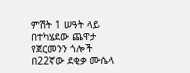ምሽት 1 ሠዓት ላይ በተካሄደው ጨዋታ የጀርመንን ጎሎች በ22ኛው ደቂቃ ሙሴላ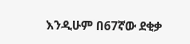እንዲሁም በ67ኛው ደቂቃ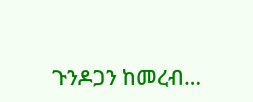ጉንዶጋን ከመረብ…